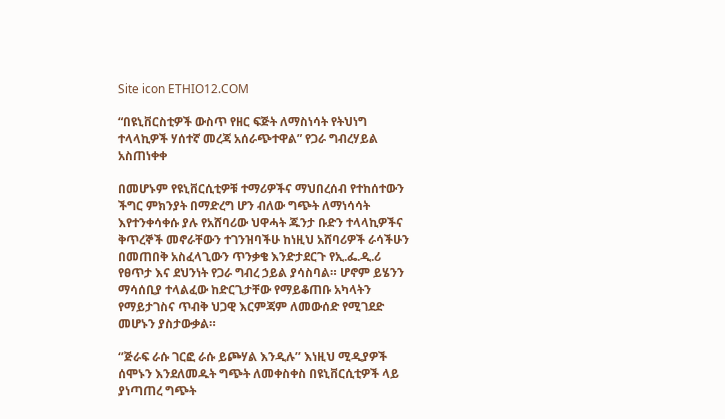Site icon ETHIO12.COM

“በዩኒቨርስቲዎች ውስጥ የዘር ፍጅት ለማስነሳት የትህነግ ተላላኪዎች ሃሰተኛ መረጃ አሰራጭተዋል” የጋራ ግብረሃይል አስጠነቀቀ

በመሆኑም የዩኒቨርሲቲዎቹ ተማሪዎችና ማህበረሰብ የተከሰተውን ችግር ምክንያት በማድረግ ሆን ብለው ግጭት ለማነሳሳት እየተንቀሳቀሱ ያሉ የአሸባሪው ህዋሓት ጁንታ ቡድን ተላላኪዎችና ቅጥረኞች መኖራቸውን ተገንዝባችሁ ከነዚህ አሸባሪዎች ራሳችሁን በመጠበቅ አስፈላጊውን ጥንቃቄ እንድታደርጉ የኢ.ፌ.ዲ.ሪ የፀጥታ እና ደህንነት የጋራ ግብረ ኃይል ያሳስባል። ሆኖም ይሄንን ማሳሰቢያ ተላልፈው ከድርጊታቸው የማይቆጠቡ አካላትን የማይታገስና ጥብቅ ህጋዊ እርምጃም ለመውሰድ የሚገደድ መሆኑን ያስታውቃል።

‘’ጅራፍ ራሱ ገርፎ ራሱ ይጮሃል እንዲሉ’’ እነዚህ ሚዲያዎች ሰሞኑን እንደለመዱት ግጭት ለመቀስቀስ በዩኒቨርሲቲዎች ላይ ያነጣጠረ ግጭት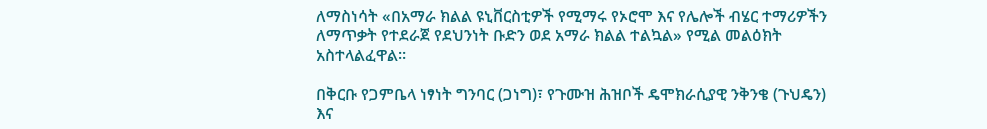ለማስነሳት «በአማራ ክልል ዩኒቨርስቲዎች የሚማሩ የኦሮሞ እና የሌሎች ብሄር ተማሪዎችን ለማጥቃት የተደራጀ የደህንነት ቡድን ወደ አማራ ክልል ተልኳል» የሚል መልዕክት አስተላልፈዋል።

በቅርቡ የጋምቤላ ነፃነት ግንባር (ጋነግ)፣ የጉሙዝ ሕዝቦች ዴሞክራሲያዊ ንቅንቄ (ጉህዴን) እና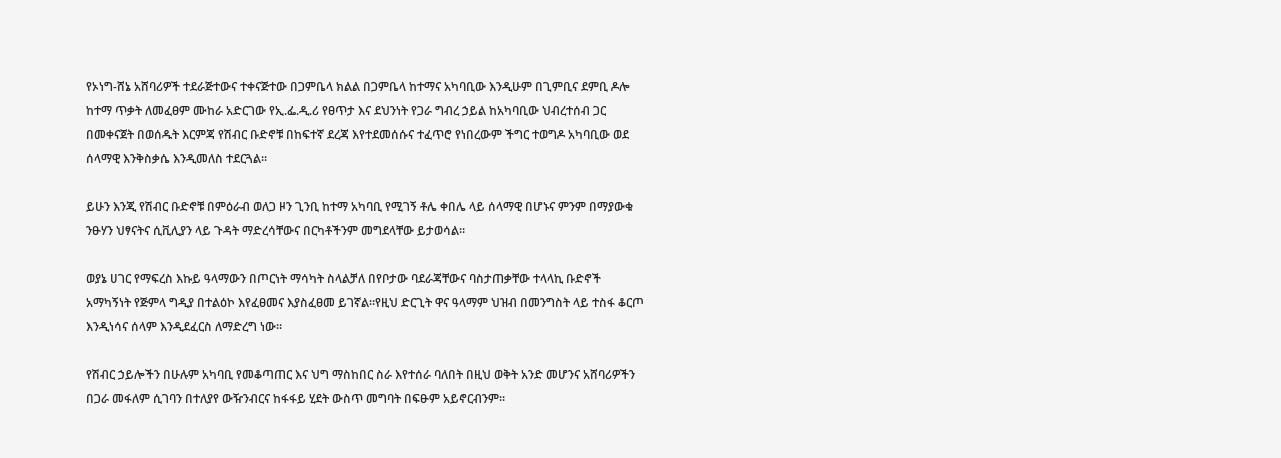የኦነግ-ሸኔ አሸባሪዎች ተደራጅተውና ተቀናጅተው በጋምቤላ ክልል በጋምቤላ ከተማና አካባቢው እንዲሁም በጊምቢና ደምቢ ዶሎ ከተማ ጥቃት ለመፈፀም ሙከራ አድርገው የኢ.ፌ.ዲ.ሪ የፀጥታ እና ደህንነት የጋራ ግብረ ኃይል ከአካባቢው ህብረተሰብ ጋር በመቀናጀት በወሰዱት እርምጃ የሽብር ቡድኖቹ በከፍተኛ ደረጃ እየተደመሰሱና ተፈጥሮ የነበረውም ችግር ተወግዶ አካባቢው ወደ ሰላማዊ እንቅስቃሴ እንዲመለስ ተደርጓል።

ይሁን እንጂ የሽብር ቡድኖቹ በምዕራብ ወለጋ ዞን ጊንቢ ከተማ አካባቢ የሚገኝ ቶሌ ቀበሌ ላይ ሰላማዊ በሆኑና ምንም በማያውቁ ንፁሃን ህፃናትና ሲቪሊያን ላይ ጉዳት ማድረሳቸውና በርካቶችንም መግደላቸው ይታወሳል።

ወያኔ ሀገር የማፍረስ እኩይ ዓላማውን በጦርነት ማሳካት ስላልቻለ በየቦታው ባደራጃቸውና ባስታጠቃቸው ተላላኪ ቡድኖች አማካኝነት የጅምላ ግዲያ በተልዕኮ እየፈፀመና እያስፈፀመ ይገኛል።የዚህ ድርጊት ዋና ዓላማም ህዝብ በመንግስት ላይ ተስፋ ቆርጦ እንዲነሳና ሰላም እንዲደፈርስ ለማድረግ ነው።

የሽብር ኃይሎችን በሁሉም አካባቢ የመቆጣጠር እና ህግ ማስከበር ስራ እየተሰራ ባለበት በዚህ ወቅት አንድ መሆንና አሸባሪዎችን በጋራ መፋለም ሲገባን በተለያየ ውዥንብርና ከፋፋይ ሂደት ውስጥ መግባት በፍፁም አይኖርብንም።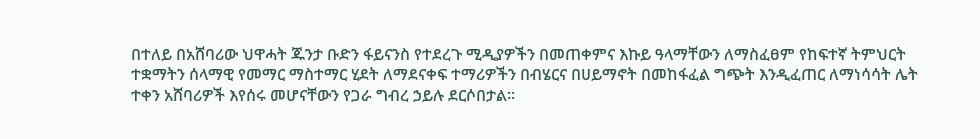በተለይ በአሸባሪው ህዋሓት ጁንታ ቡድን ፋይናንስ የተደረጉ ሚዲያዎችን በመጠቀምና እኩይ ዓላማቸውን ለማስፈፀም የከፍተኛ ትምህርት ተቋማትን ሰላማዊ የመማር ማስተማር ሂደት ለማደናቀፍ ተማሪዎችን በብሄርና በሀይማኖት በመከፋፈል ግጭት እንዲፈጠር ለማነሳሳት ሌት ተቀን አሸባሪዎች እየሰሩ መሆናቸውን የጋራ ግብረ ኃይሉ ደርሶበታል።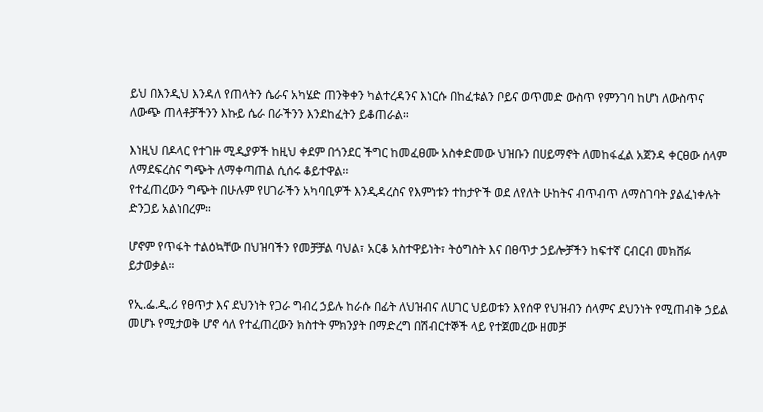ይህ በእንዲህ እንዳለ የጠላትን ሴራና አካሄድ ጠንቅቀን ካልተረዳንና እነርሱ በከፈቱልን ቦይና ወጥመድ ውስጥ የምንገባ ከሆነ ለውስጥና ለውጭ ጠላቶቻችንን እኩይ ሴራ በራችንን እንደከፈትን ይቆጠራል።

እነዚህ በዶላር የተገዙ ሚዲያዎች ከዚህ ቀደም በጎንደር ችግር ከመፈፀሙ አስቀድመው ህዝቡን በሀይማኖት ለመከፋፈል አጀንዳ ቀርፀው ሰላም ለማደፍረስና ግጭት ለማቀጣጠል ሲሰሩ ቆይተዋል፡፡
የተፈጠረውን ግጭት በሁሉም የሀገራችን አካባቢዎች እንዲዳረስና የእምነቱን ተከታዮች ወደ ለየለት ሁከትና ብጥብጥ ለማስገባት ያልፈነቀሉት ድንጋይ አልነበረም።

ሆኖም የጥፋት ተልዕኳቸው በህዝባችን የመቻቻል ባህል፣ አርቆ አስተዋይነት፣ ትዕግስት እና በፀጥታ ኃይሎቻችን ከፍተኛ ርብርብ መክሸፉ ይታወቃል።

የኢ.ፌ.ዲ.ሪ የፀጥታ እና ደህንነት የጋራ ግብረ ኃይሉ ከራሱ በፊት ለህዝብና ለሀገር ህይወቱን እየሰዋ የህዝብን ሰላምና ደህንነት የሚጠብቅ ኃይል መሆኑ የሚታወቅ ሆኖ ሳለ የተፈጠረውን ክስተት ምክንያት በማድረግ በሽብርተኞች ላይ የተጀመረው ዘመቻ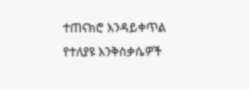ተጠናክሮ እንዳይቀጥል የተለያዩ እንቅስቃሴዎች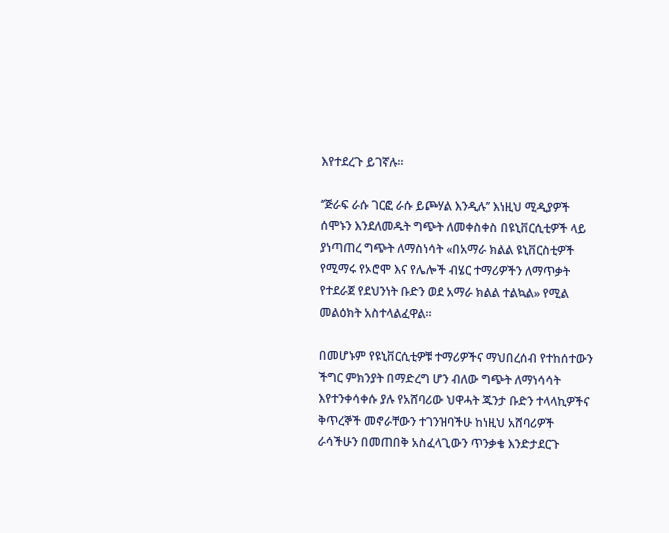እየተደረጉ ይገኛሉ።

‘’ጅራፍ ራሱ ገርፎ ራሱ ይጮሃል እንዲሉ’’ እነዚህ ሚዲያዎች ሰሞኑን እንደለመዱት ግጭት ለመቀስቀስ በዩኒቨርሲቲዎች ላይ ያነጣጠረ ግጭት ለማስነሳት «በአማራ ክልል ዩኒቨርስቲዎች የሚማሩ የኦሮሞ እና የሌሎች ብሄር ተማሪዎችን ለማጥቃት የተደራጀ የደህንነት ቡድን ወደ አማራ ክልል ተልኳል» የሚል መልዕክት አስተላልፈዋል።

በመሆኑም የዩኒቨርሲቲዎቹ ተማሪዎችና ማህበረሰብ የተከሰተውን ችግር ምክንያት በማድረግ ሆን ብለው ግጭት ለማነሳሳት እየተንቀሳቀሱ ያሉ የአሸባሪው ህዋሓት ጁንታ ቡድን ተላላኪዎችና ቅጥረኞች መኖራቸውን ተገንዝባችሁ ከነዚህ አሸባሪዎች ራሳችሁን በመጠበቅ አስፈላጊውን ጥንቃቄ እንድታደርጉ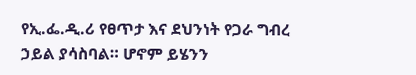የኢ.ፌ.ዲ.ሪ የፀጥታ እና ደህንነት የጋራ ግብረ ኃይል ያሳስባል። ሆኖም ይሄንን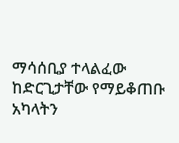ማሳሰቢያ ተላልፈው ከድርጊታቸው የማይቆጠቡ አካላትን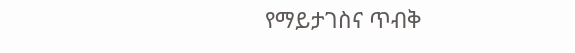የማይታገስና ጥብቅ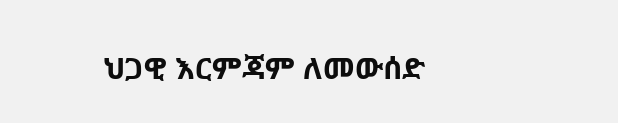ህጋዊ እርምጃም ለመውሰድ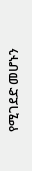የሚገደድ መሆኑን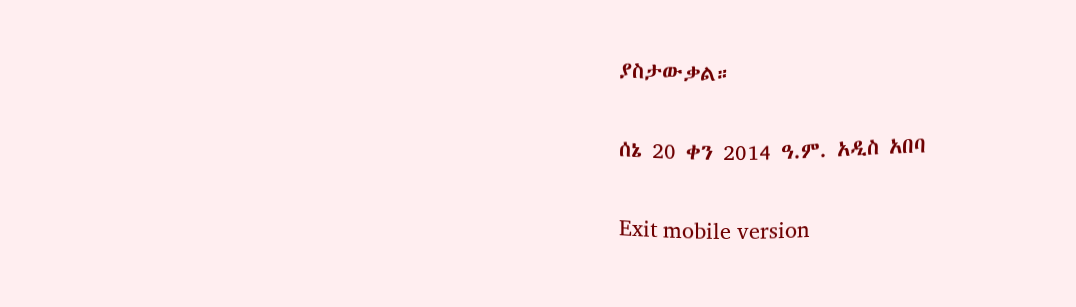ያስታውቃል።

ሰኔ 20 ቀን 2014 ዓ.ም. አዲስ አበባ

Exit mobile version